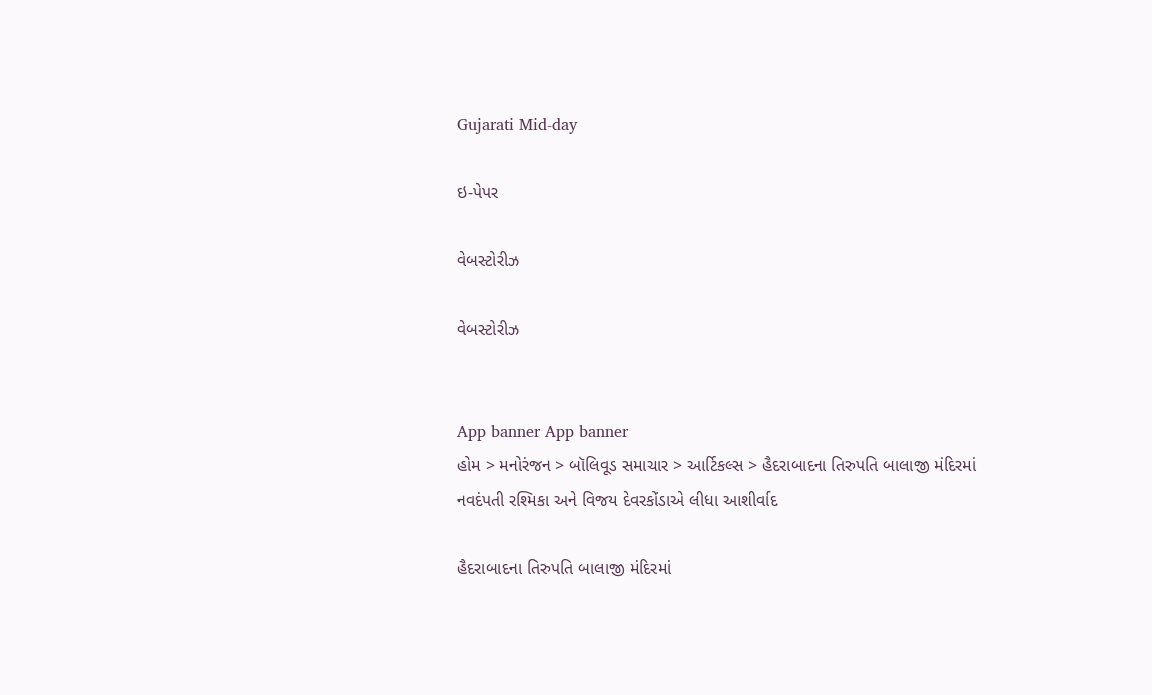Gujarati Mid-day

ઇ-પેપર

વેબસ્ટોરીઝ

વેબસ્ટોરીઝ


App banner App banner
હોમ > મનોરંજન > બૉલિવૂડ સમાચાર > આર્ટિકલ્સ > હૈદરાબાદના તિરુપતિ બાલાજી મંદિરમાં નવદંપતી રશ્મિકા અને વિજય દેવરકોંડાએ લીધા આશીર્વાદ

હૈદરાબાદના તિરુપતિ બાલાજી મંદિરમાં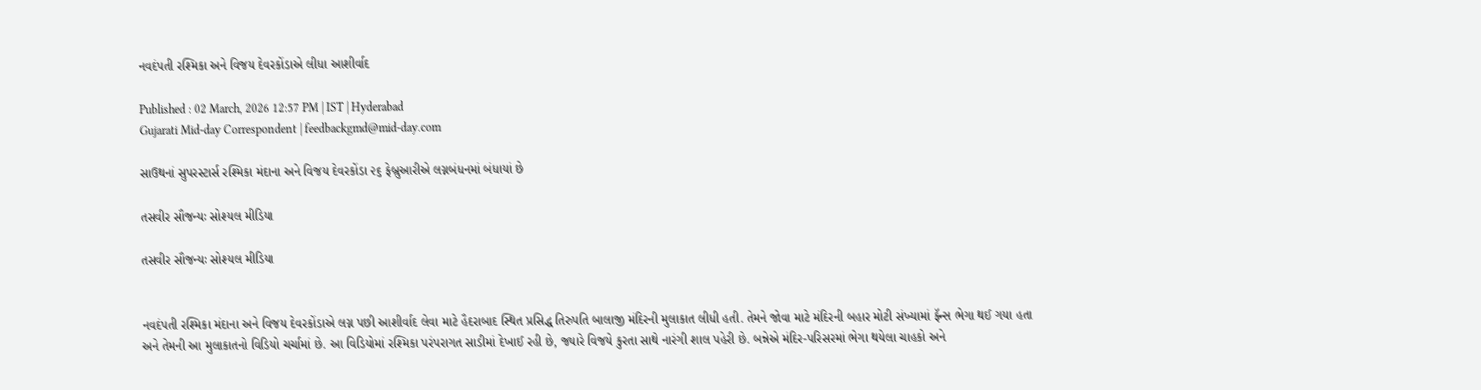નવદંપતી રશ્મિકા અને વિજય દેવરકોંડાએ લીધા આશીર્વાદ

Published : 02 March, 2026 12:57 PM | IST | Hyderabad
Gujarati Mid-day Correspondent | feedbackgmd@mid-day.com

સાઉથનાં સુપરસ્ટાર્સ રશ્મિકા મંદાના અને વિજય દેવરકોંડા ૨૬ ફેબ્રુઆરીએ લગ્નબંધનમાં બંધાયાં છે

તસવીર સૌજન્યઃ સોશ્યલ મીડિયા

તસવીર સૌજન્યઃ સોશ્યલ મીડિયા


નવદંપતી રશ્મિકા મંદાના અને વિજય દેવરકોંડાએ લગ્ન પછી આશીર્વાદ લેવા માટે હૈદરાબાદ સ્થિત પ્રસિદ્ધ તિરુપતિ બાલાજી મંદિરની મુલાકાત લીધી હતી. તેમને જોવા માટે મંદિરની બહાર મોટી સંખ્યામાં ફૅન્સ ભેગા થઈ ગયા હતા અને તેમની આ મુલાકાતનો વિડિયો ચર્ચામાં છે. આ વિડિયોમાં રશ્મિકા પરંપરાગત સાડીમાં દેખાઈ રહી છે, જ્યારે વિજયે કુરતા સાથે નારંગી શાલ પહેરી છે. બન્નેએ મંદિર-પરિસરમાં ભેગા થયેલા ચાહકો અને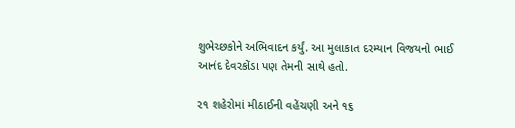શુભેચ્છકોને અભિવાદન કર્યું. આ મુલાકાત દરમ્યાન વિજયનો ભાઈ આનંદ દેવરકોંડા પણ તેમની સાથે હતો.

૨૧ શહેરોમાં મીઠાઈની વહેંચણી અને ૧૬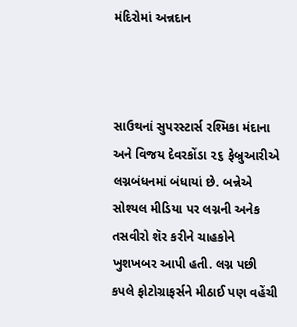મંદિરોમાં અન્નદાન



સાઉથનાં સુપરસ્ટાર્સ રશ્મિકા મંદાના અને વિજય દેવરકોંડા ૨૬ ફેબ્રુઆરીએ લગ્નબંધનમાં બંધાયાં છે. બન્નેએ સોશ્યલ મીડિયા પર લગ્નની અનેક તસવીરો શૅર કરીને ચાહકોને ખુશખબર આપી હતી. લગ્ન પછી કપલે ફોટોગ્રાફર્સને મીઠાઈ પણ વહેંચી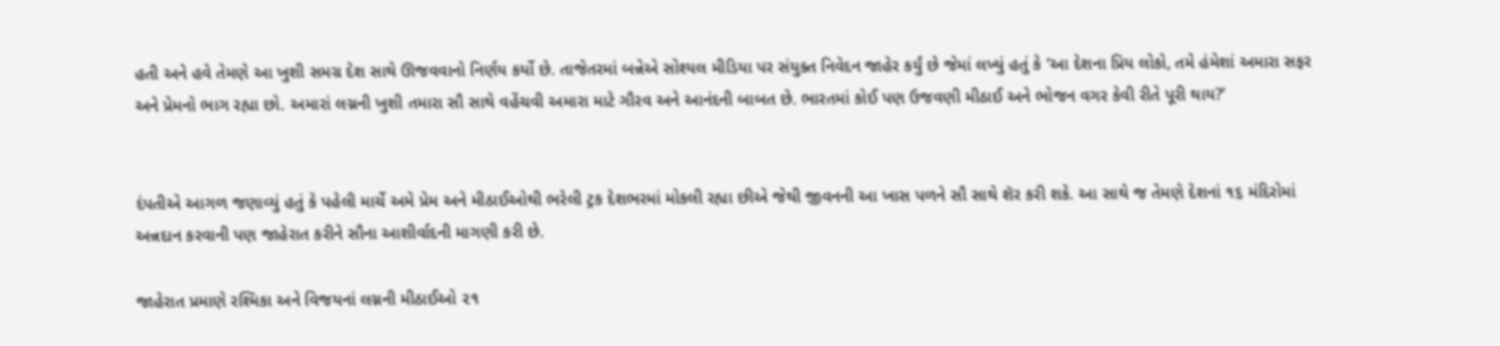હતી અને હવે તેમણે આ ખુશી સમગ્ર દેશ સાથે ઊજવવાનો નિર્ણય કર્યો છે. તાજેતરમાં બન્નેએ સોશ્યલ મીડિયા પર સંયુક્ત નિવેદન જાહેર કર્યું છે જેમાં લખ્યું હતું કે ‘આ દેશના પ્રિય લોકો, તમે હંમેશાં અમારા સફર અને પ્રેમનો ભાગ રહ્યા છો. અમારાં લગ્નની ખુશી તમારા સૌ સાથે વહેંચવી અમારા માટે ગૌરવ અને આનંદની બાબત છે. ભારતમાં કોઈ પણ ઉજવણી મીઠાઈ અને ભોજન વગર કેવી રીતે પૂરી થાય?’


દંપતીએ આગળ જણાવ્યું હતું કે પહેલી માર્ચે અમે પ્રેમ અને મીઠાઈઓથી ભરેલી ટ્રક દેશભરમાં મોકલી રહ્યા છીએ જેથી જીવનની આ ખાસ પળને સૌ સાથે શૅર કરી શકે. આ સાથે જ તેમણે દેશનાં ૧૬ મંદિરોમાં અન્નદાન કરવાની પણ જાહેરાત કરીને સૌના આશીર્વાદની માગણી કરી છે.

જાહેરાત પ્રમાણે રશ્મિકા અને વિજયનાં લગ્નની મીઠાઈઓ ૨૧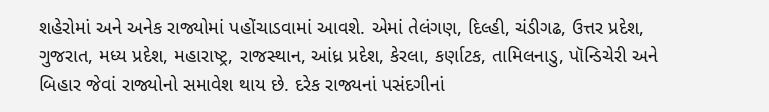શહેરોમાં અને અનેક રાજ્યોમાં પહોંચાડવામાં આવશે. એમાં તેલંગણ, દિલ્હી, ચંડીગઢ, ઉત્તર પ્રદેશ, ગુજરાત, મધ્ય પ્રદેશ, મહારાષ્ટ્ર, રાજસ્થાન, આંધ્ર પ્રદેશ, કેરલા, કર્ણાટક, તામિલનાડુ, પૉન્ડિચેરી અને બિહાર જેવાં રાજ્યોનો સમાવેશ થાય છે. દરેક રાજ્યનાં પસંદગીનાં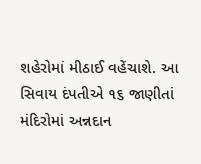શહેરોમાં મીઠાઈ વહેંચાશે. આ સિવાય દંપતીએ ૧૬ જાણીતાં મંદિરોમાં અન્નદાન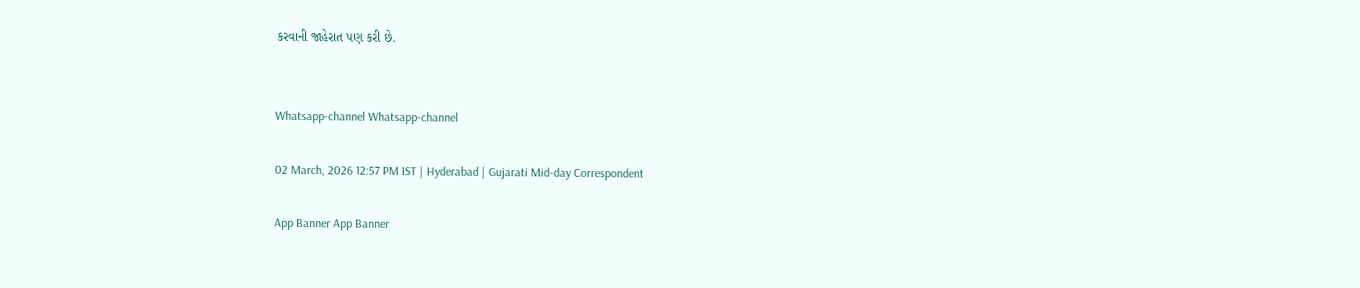કરવાની જાહેરાત પણ કરી છે.


Whatsapp-channel Whatsapp-channel

02 March, 2026 12:57 PM IST | Hyderabad | Gujarati Mid-day Correspondent

App Banner App Banner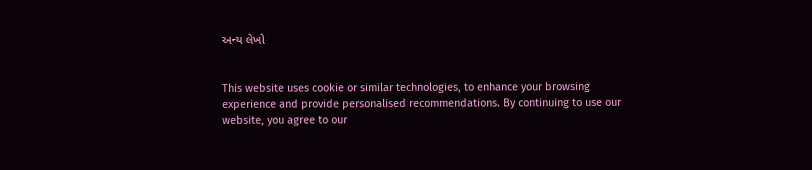અન્ય લેખો


This website uses cookie or similar technologies, to enhance your browsing experience and provide personalised recommendations. By continuing to use our website, you agree to our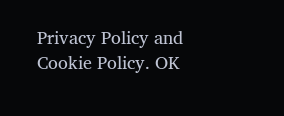Privacy Policy and Cookie Policy. OK